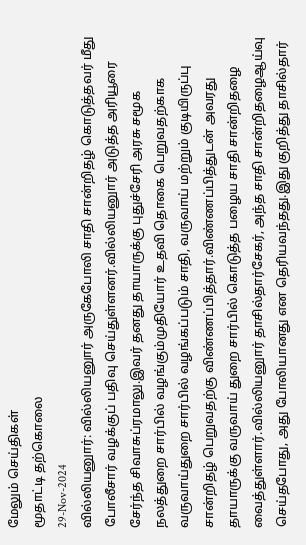மேலும் செய்திகள்
மூதாட்டி தற்கொலை
29-Nov-2024
வில்லியனுார்: வில்லியனுார் அருகேபோலி சாதி சான்றிதழ் கொடுத்தவர் மீது போலீசார் வழக்குப் பதிவு செய்துள்ளனர்.வில்லியனுார் அடுத்த அரியூரை சேர்ந்த சிவாசுப்ரமாலு.இவர் தனது தாயாருக்கு புதுச்சேரி அரசு சமூக நலத்துறை சார்பில் வழங்கும்முதியோர் உதவி தொகை பெறுவதற்காக வருவாய்துறை சார்பில் வழங்கப்படும் சாதி, வருவாய் மற்றும் குடியிருப்பு சான்றிதழ் பெறுவதற்கு விண்ணப்பித்தார்.விண்ணப்பித்துடன் அவரது தாயாருக்கு வருவாய் துறை சார்பில் கொடுத்த பழைய சாதி சான்றிதழை வைத்துள்ளார்.வில்லியனுார் தாசில்தார்சேகர், அந்த சாதி சான்றிதழைஆய்வு செய்தபோது, அது போலியானது என தெரியவந்தது.இது குறித்து தாசில்தார்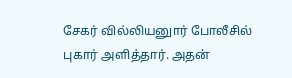சேகர் வில்லியனுார் போலீசில் புகார் அளித்தார். அதன்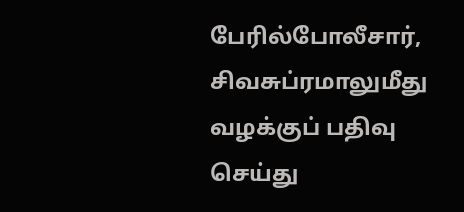பேரில்போலீசார், சிவசுப்ரமாலுமீது வழக்குப் பதிவு செய்து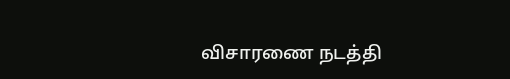விசாரணை நடத்தி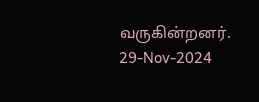வருகின்றனர்.
29-Nov-2024